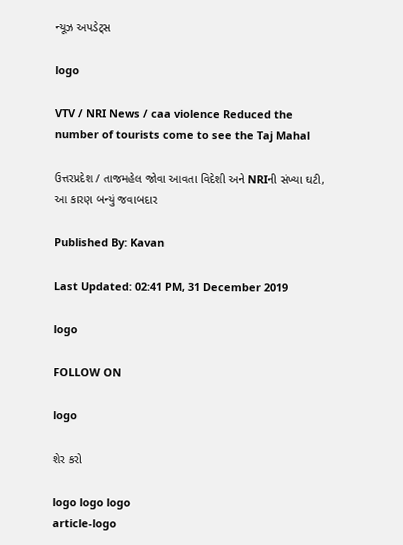ન્યૂઝ અપડેટ્સ

logo

VTV / NRI News / caa violence Reduced the number of tourists come to see the Taj Mahal

ઉત્તરપ્રદેશ / તાજમહેલ જોવા આવતા વિદેશી અને NRIની સંખ્યા ઘટી, આ કારણ બન્યું જવાબદાર

Published By: Kavan

Last Updated: 02:41 PM, 31 December 2019

logo

FOLLOW ON

logo

શેર કરો

logo logo logo
article-logo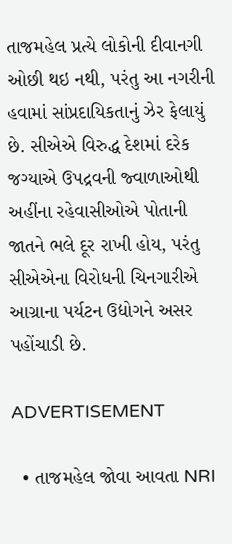તાજમહેલ પ્રત્યે લોકોની દીવાનગી ઓછી થઇ નથી, પરંતુ આ નગરીની હવામાં સાંપ્રદાયિકતાનું ઝેર ફેલાયું છે. સીએએ વિરુદ્ધ દેશમાં દરેક જગ્યાએ ઉપદ્રવની જ્વાળાઓથી અહીંના રહેવાસીઓએ પોતાની જાતને ભલે દૂર રાખી હોય, પરંતુ સીએએના વિરોધની ચિનગારીએ આગ્રાના પર્યટન ઉદ્યોગને અસર પહોંચાડી છે.

ADVERTISEMENT

  • તાજમહેલ જોવા આવતા NRI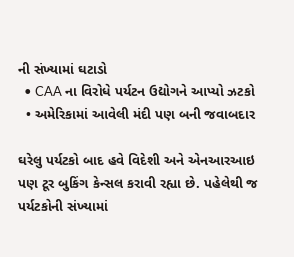ની સંખ્યામાં ઘટાડો
  • CAA ના વિરોધે પર્યટન ઉદ્યોગને આપ્યો ઝટકો
  • અમેરિકામાં આવેલી મંદી પણ બની જવાબદાર

ઘરેલુ પર્યટકો બાદ હવે વિદેશી અને એનઆરઆઇ પણ ટૂર બુકિંગ કેન્સલ કરાવી રહ્યા છે. પહેલેથી જ પર્યટકોની સંખ્યામાં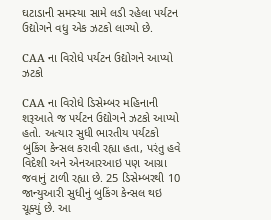ઘટાડાની સમસ્યા સામે લડી રહેલા પર્યટન ઉદ્યોગને વધુ એક ઝટકો લાગ્યો છે.

CAA ના વિરોધે પર્યટન ઉદ્યોગને આપ્યો ઝટકો

CAA ના વિરોધે ડિસેમ્બર મહિનાની શરૂઆતે જ પર્યટન ઉદ્યોગને ઝટકો આપ્યો હતો. અત્યાર સુધી ભારતીય પર્યટકો બુકિંગ કેન્સલ કરાવી રહ્યા હતા, પરંતુ હવે વિદેશી અને એનઆરઆઇ પણ આગ્રા જવાનું ટાળી રહ્યા છે. 25 ડિસેમ્બરથી 10 જાન્યુઆરી સુધીનું બુકિંગ કેન્સલ થઇ ચૂક્યું છે. આ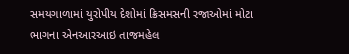સમયગાળામાં યુરોપીય દેશોમાં ક્રિસમસની રજાઓમાં મોટા ભાગના એનઆરઆઇ તાજમહેલ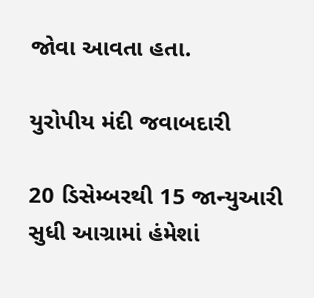જોવા આવતા હતા.

યુરોપીય મંદી જવાબદારી

20 ડિસેમ્બરથી 15 જાન્યુઆરી સુધી આગ્રામાં હંમેશાં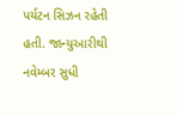પર્યટન સિઝન રહેતી હતી. જાન્યુઆરીથી નવેમ્બર સુધી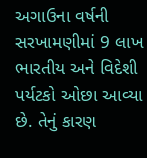અગાઉના વર્ષની સરખામણીમાં 9 લાખ ભારતીય અને વિદેશી પર્યટકો ઓછા આવ્યા છે. તેનું કારણ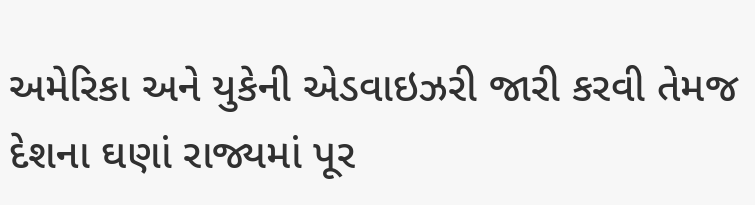અમેરિકા અને યુકેની એડવાઇઝરી જારી કરવી તેમજ દેશના ઘણાં રાજ્યમાં પૂર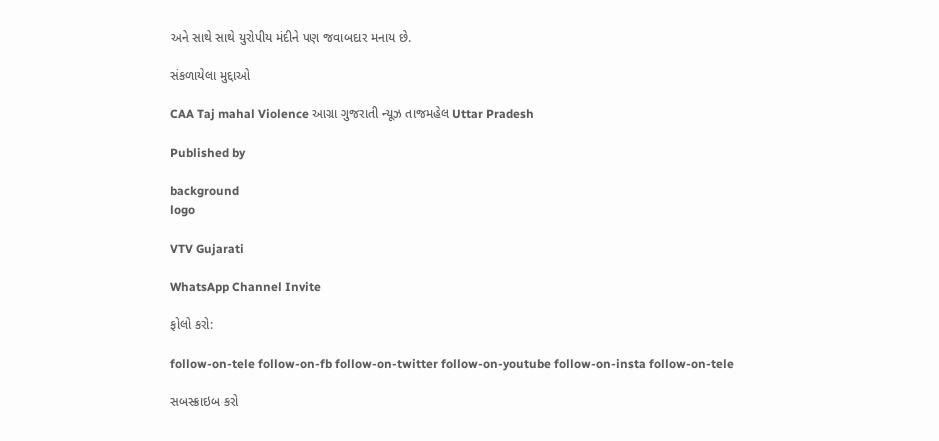અને સાથે સાથે યુરોપીય મંદીને પણ જવાબદાર મનાય છે.

સંકળાયેલા મુદ્દાઓ

CAA Taj mahal Violence આગ્રા ગુજરાતી ન્યૂઝ તાજમહેલ Uttar Pradesh

Published by

background
logo

VTV Gujarati

WhatsApp Channel Invite

ફોલો કરો:

follow-on-tele follow-on-fb follow-on-twitter follow-on-youtube follow-on-insta follow-on-tele

સબસ્ક્રાઇબ કરો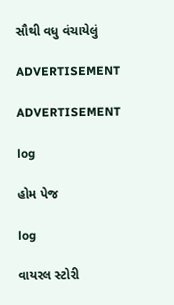સૌથી વધુ વંચાયેલું

ADVERTISEMENT

ADVERTISEMENT

log

હોમ પેજ

log

વાયરલ સ્ટોરી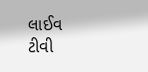લાઈવ ટીવી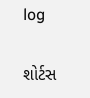log

શોર્ટસ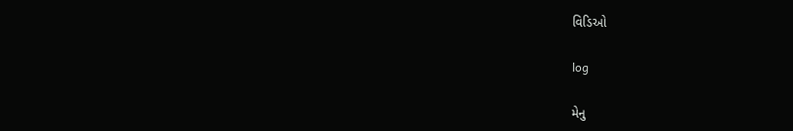વિડિઓ

log

મેનુ